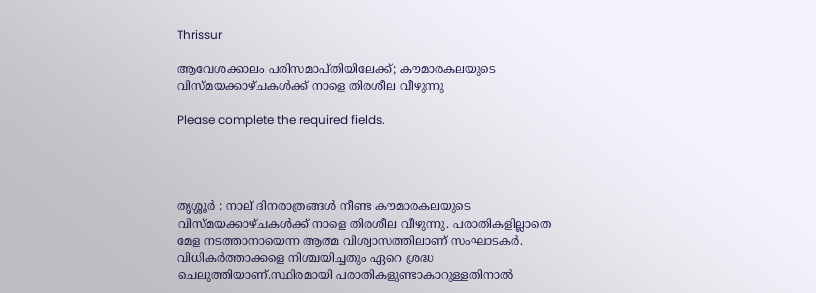Thrissur

ആവേശക്കാലം പരിസമാപ്തിയിലേക്ക്; കൗമാരകലയുടെ വിസ്മയക്കാഴ്ചകൾക്ക് നാളെ തിരശീല വീഴുന്നു

Please complete the required fields.




തൃശ്ശൂർ : നാല് ദിനരാത്രങ്ങൾ നീണ്ട കൗമാരകലയുടെ വിസ്മയക്കാഴ്ചകൾക്ക് നാളെ തിരശീല വീഴുന്നു. പരാതികളില്ലാതെ മേള നടത്താനായെന്ന ആത്മ വിശ്വാസത്തിലാണ് സംഘാടകർ. വിധികർത്താക്കളെ നിശ്ചയിച്ചതും ഏറെ ശ്രദ്ധ ചെലുത്തിയാണ്.സ്ഥിരമായി പരാതികളുണ്ടാകാറുള്ളതിനാൽ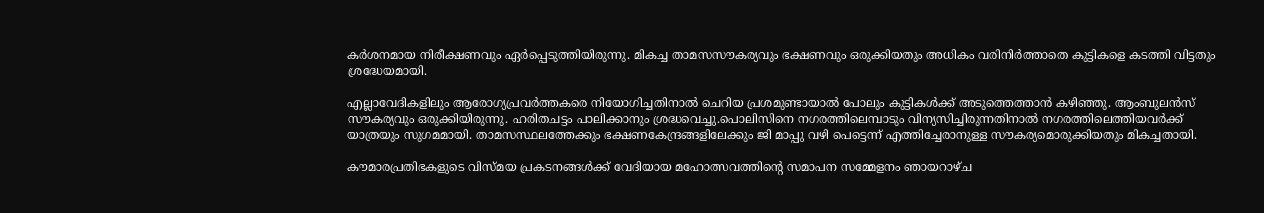കർശനമായ നിരീക്ഷണവും ഏർപ്പെടുത്തിയിരുന്നു. മികച്ച താമസസൗകര്യവും ഭക്ഷണവും ഒരുക്കിയതും അധികം വരിനിർത്താതെ കുട്ടികളെ കടത്തി വിട്ടതും ശ്രദ്ധേയമായി.

എല്ലാവേദികളിലും ആരോഗ്യപ്രവർത്തകരെ നിയോഗിച്ചതിനാൽ ചെറിയ പ്രശമുണ്ടായാൽ പോലും കുട്ടികൾക്ക് അടുത്തെത്താൻ കഴിഞ്ഞു. ആംബുലൻസ് സൗകര്യവും ഒരുക്കിയിരുന്നു. ഹരിതചട്ടം പാലിക്കാനും ശ്രദ്ധവെച്ചു.പൊലിസിനെ നഗരത്തിലെമ്പാടും വിന്യസിച്ചിരുന്നതിനാൽ നഗരത്തിലെത്തിയവർക്ക് യാത്രയും സുഗമമായി. താമസസ്ഥലത്തേക്കും ഭക്ഷണകേന്ദ്രങ്ങളിലേക്കും ജി മാപ്പു വഴി പെട്ടെന്ന് എത്തിച്ചേരാനുള്ള സൗകര്യമൊരുക്കിയതും മികച്ചതായി.

കൗമാരപ്രതിഭകളുടെ വിസ്മയ പ്രകടനങ്ങൾക്ക് വേദിയായ മഹോത്സവത്തിൻ്റെ സമാപന സമ്മേളനം ഞായറാഴ്ച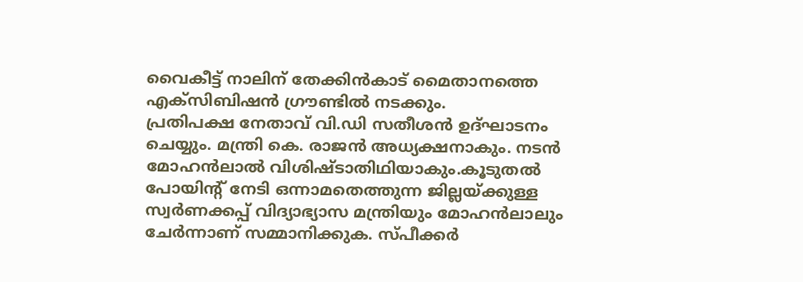വൈകീട്ട് നാലിന് തേക്കിൻകാട് മൈതാനത്തെ എക്സിബിഷൻ ഗ്രൗണ്ടിൽ നടക്കും.
പ്രതിപക്ഷ നേതാവ് വി.ഡി സതീശൻ ഉദ്ഘാടനം ചെയ്യും. മന്ത്രി കെ. രാജൻ അധ്യക്ഷനാകും. നടൻ മോഹൻലാൽ വിശിഷ്‌ടാതിഥിയാകും.കൂടുതൽ പോയിന്റ് നേടി ഒന്നാമതെത്തുന്ന ജില്ലയ്ക്കുള്ള സ്വർണക്കപ്പ് വിദ്യാഭ്യാസ മന്ത്രിയും മോഹൻലാലും ചേർന്നാണ് സമ്മാനിക്കുക. സ്പീക്കർ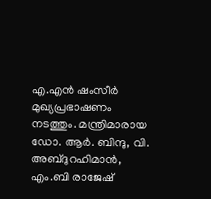എ.എൻ ഷംസീർ മുഖ്യപ്രഭാഷണം നടത്തും. മന്ത്രിമാരായ ഡോ. ആർ. ബിന്ദു, വി. അബ്ദുറഹിമാൻ, എം.ബി രാജേഷ്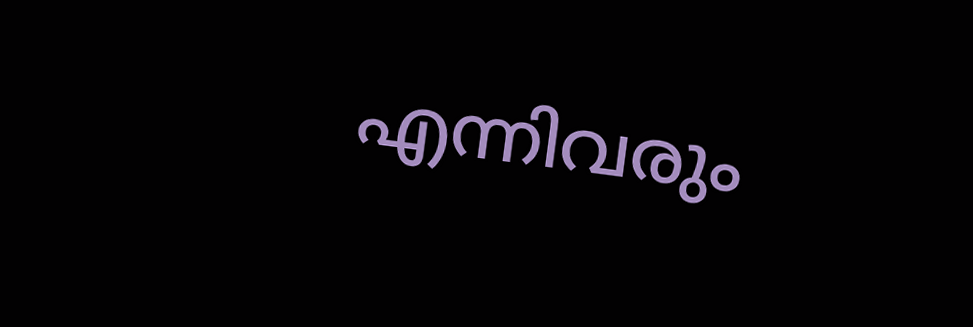എന്നിവരും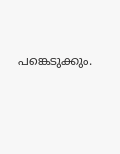പങ്കെടുക്കും.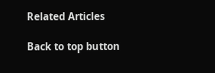Related Articles

Back to top button